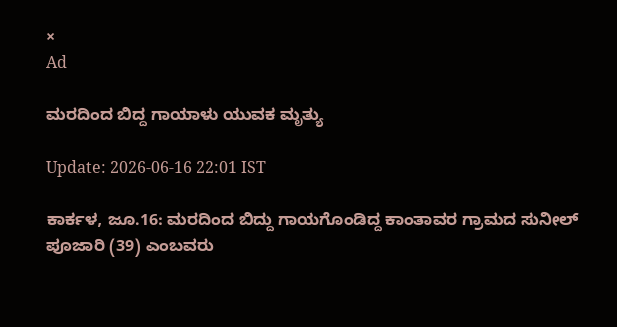×
Ad

ಮರದಿಂದ ಬಿದ್ದ ಗಾಯಾಳು ಯುವಕ ಮೃತ್ಯು

Update: 2026-06-16 22:01 IST

ಕಾರ್ಕಳ, ಜೂ.16: ಮರದಿಂದ ಬಿದ್ದು ಗಾಯಗೊಂಡಿದ್ದ ಕಾಂತಾವರ ಗ್ರಾಮದ ಸುನೀಲ್ ಪೂಜಾರಿ (39) ಎಂಬವರು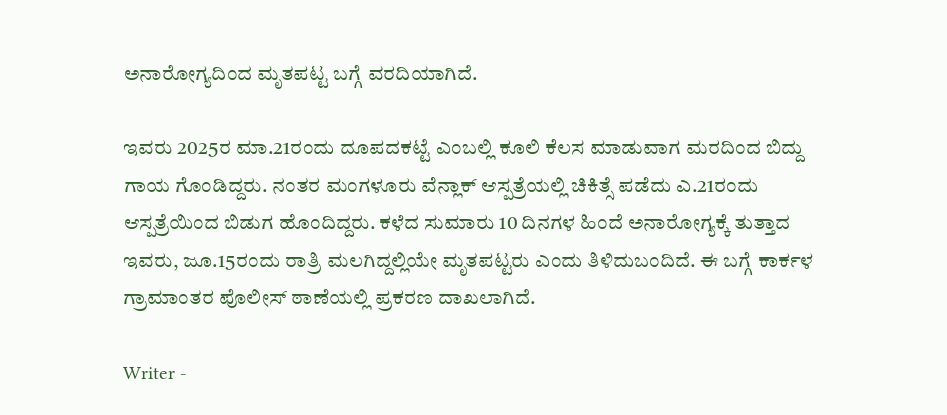ಅನಾರೋಗ್ಯದಿಂದ ಮೃತಪಟ್ಟ ಬಗ್ಗೆ ವರದಿಯಾಗಿದೆ.

ಇವರು 2025ರ ಮಾ.21ರಂದು ದೂಪದಕಟ್ಟೆ ಎಂಬಲ್ಲಿ ಕೂಲಿ ಕೆಲಸ ಮಾಡುವಾಗ ಮರದಿಂದ ಬಿದ್ದು ಗಾಯ ಗೊಂಡಿದ್ದರು. ನಂತರ ಮಂಗಳೂರು ವೆನ್ಲಾಕ್ ಆಸ್ಪತ್ರೆಯಲ್ಲಿ ಚಿಕಿತ್ಸೆ ಪಡೆದು ಎ.21ರಂದು ಆಸ್ಪತ್ರೆಯಿಂದ ಬಿಡುಗ ಹೊಂದಿದ್ದರು. ಕಳೆದ ಸುಮಾರು 10 ದಿನಗಳ ಹಿಂದೆ ಅನಾರೋಗ್ಯಕ್ಕೆ ತುತ್ತಾದ ಇವರು, ಜೂ.15ರಂದು ರಾತ್ರಿ ಮಲಗಿದ್ದಲ್ಲಿಯೇ ಮೃತಪಟ್ಟರು ಎಂದು ತಿಳಿದುಬಂದಿದೆ. ಈ ಬಗ್ಗೆ ಕಾರ್ಕಳ ಗ್ರಾಮಾಂತರ ಪೊಲೀಸ್ ಠಾಣೆಯಲ್ಲಿ ಪ್ರಕರಣ ದಾಖಲಾಗಿದೆ.

Writer -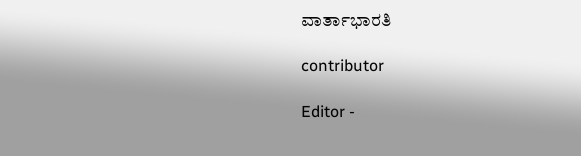ವಾರ್ತಾಭಾರತಿ

contributor

Editor -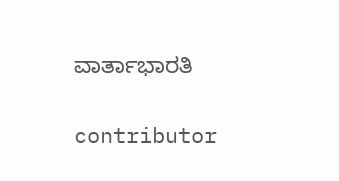ವಾರ್ತಾಭಾರತಿ

contributor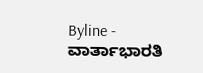Byline - ವಾರ್ತಾಭಾರತಿ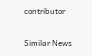contributor

Similar News